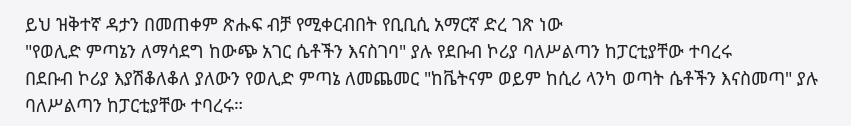ይህ ዝቅተኛ ዳታን በመጠቀም ጽሑፍ ብቻ የሚቀርብበት የቢቢሲ አማርኛ ድረ ገጽ ነው
"የወሊድ ምጣኔን ለማሳደግ ከውጭ አገር ሴቶችን እናስገባ" ያሉ የደቡብ ኮሪያ ባለሥልጣን ከፓርቲያቸው ተባረሩ
በደቡብ ኮሪያ እያሽቆለቆለ ያለውን የወሊድ ምጣኔ ለመጨመር "ከቬትናም ወይም ከሲሪ ላንካ ወጣት ሴቶችን እናስመጣ" ያሉ ባለሥልጣን ከፓርቲያቸው ተባረሩ።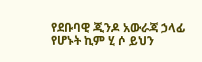የደቡባዊ ጂንዶ አውራጃ ኃላፊ የሆኑት ኪም ሂ ሶ ይህን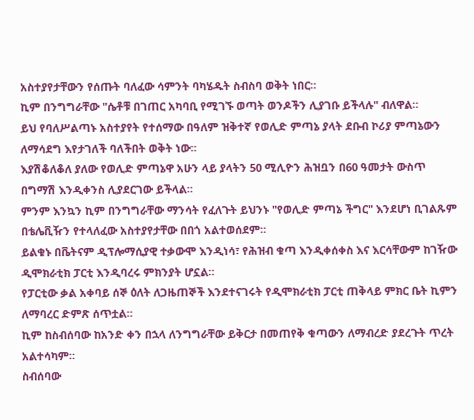አስተያየታቸውን የሰጡት ባለፈው ሳምንት ባካሄዱት ስብስባ ወቅት ነበር።
ኪም በንግግራቸው "ሴቶቹ በገጠር አካባቢ የሚገኙ ወጣት ወንዶችን ሊያገቡ ይችላሉ" ብለዋል።
ይህ የባለሥልጣኑ አስተያየት የተሰማው በዓለም ዝቅተኛ የወሊድ ምጣኔ ያላት ደቡብ ኮሪያ ምጣኔውን ለማሳደግ እየታገለች ባለችበት ወቅት ነው።
እያሽቆለቆለ ያለው የወሊድ ምጣኔዋ አሁን ላይ ያላትን 50 ሚሊዮን ሕዝቧን በ60 ዓመታት ውስጥ በግማሽ እንዲቀንስ ሊያደርገው ይችላል።
ምንም እንኳን ኪም በንግግራቸው ማንሳት የፈለጉት ይህንኑ "የወሊድ ምጣኔ ችግር" እንደሆነ ቢገልጹም በቴሌቪዥን የተላለፈው አስተያየታቸው በበጎ አልተወሰደም።
ይልቁኑ በቬትናም ዲፕሎማሲያዊ ተቃውሞ እንዲነሳ፣ የሕዝብ ቁጣ እንዲቀሰቀስ እና እርሳቸውም ከገዥው ዲሞክራቲክ ፓርቲ እንዲባረሩ ምክንያት ሆኗል።
የፓርቲው ቃል አቀባይ ሰኞ ዕለት ለጋዜጠኞች እንደተናገሩት የዲሞክራቲክ ፓርቲ ጠቅላይ ምክር ቤት ኪምን ለማባረር ድምጽ ሰጥቷል።
ኪም ከስብሰባው ከአንድ ቀን በኋላ ለንግግራቸው ይቅርታ በመጠየቅ ቁጣውን ለማብረድ ያደረጉት ጥረት አልተሳካም።
ስብሰባው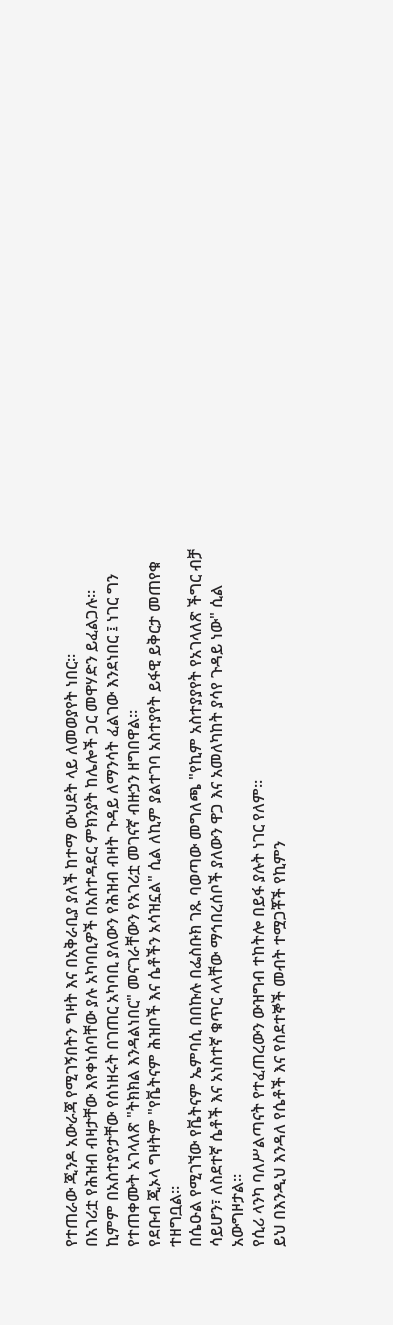የተጠራው ጂንዶ አውራጃ የሚገኝበትን ግዛት እና በአቅራቢያ ያለች ከተማ ውህደት ላይ ለመወያየት ነበር።
በአገሪቷ የሕዝብ ብዛታቸው እየቀነሰባቸው ያሉ አካባቢዎች በአስተዳደር ምክንያት ከሌሎች ጋር መዋሃድን ይፈልጋሉ።
ኪምም በአስተያየታቸው የሰነዘሩት በገጠር አካባቢ ያለውን የሕዝብ ብዛት ጉዳይ ለማንሳት ፈልገው እንደነበር ፤ ነገር ግን የተጠቀሙት አገላለጽ "ትክክል እንዳልነበር" መናገራቸውን የአገሪቷ መገናኛ ብዙኃን ዘግበዋል።
የደቡብ ጂኦላ ግዛትም "የቬትናም ሕዝቦች እና ሴቶችን አሳዝኗል" ሲል ለኪም ያልተገባ አስተያየት ይፋዊ ይቅርታ መጠየቁ ተዘግቧል።
በሴዑል የሚገኘው የቬትናም ኤምባሲ በበኩሉ በፌስቡክ ገጹ ባወጣው መግለጫ "የኪም አስተያያየት የአገላለጽ ችግር ብቻ ሳይሆን፣ ለስደተኛ ሴቶች እና አነስተኛ ቁጥር ላላቸው ማኅበረሰቦች ያለውን ዋጋ እና አመለካከት ያሳየ ጉዳይ ነው" ሲል አውግዞታል።
የሲሪ ላንካ ባለሥልጣናት የተፈጠረውን ውዝግብ ተከትሎ በይፋ ያሉት ነገር የለም።
ይህ በእንዲህ እንዳለ የሴቶች እና የስደተኞች መብት ተሟጋቾች የኪምን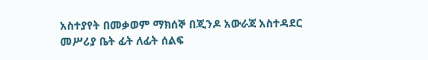አስተያየት በመቃወም ማክሰኞ በጂንዶ አውራጃ አስተዳደር መሥሪያ ቤት ፊት ለፊት ሰልፍ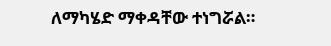ለማካሄድ ማቀዳቸው ተነግሯል።